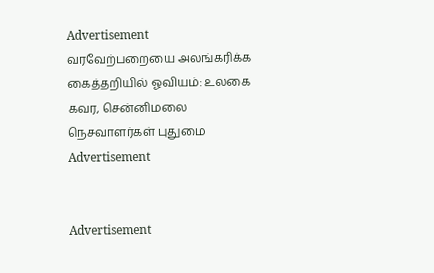Advertisement
வரவேற்பறையை அலங்கரிக்க கைத்தறியில் ஓவியம்: உலகை கவர, சென்னிமலை நெசவாளர்கள் புதுமை
Advertisement


Advertisement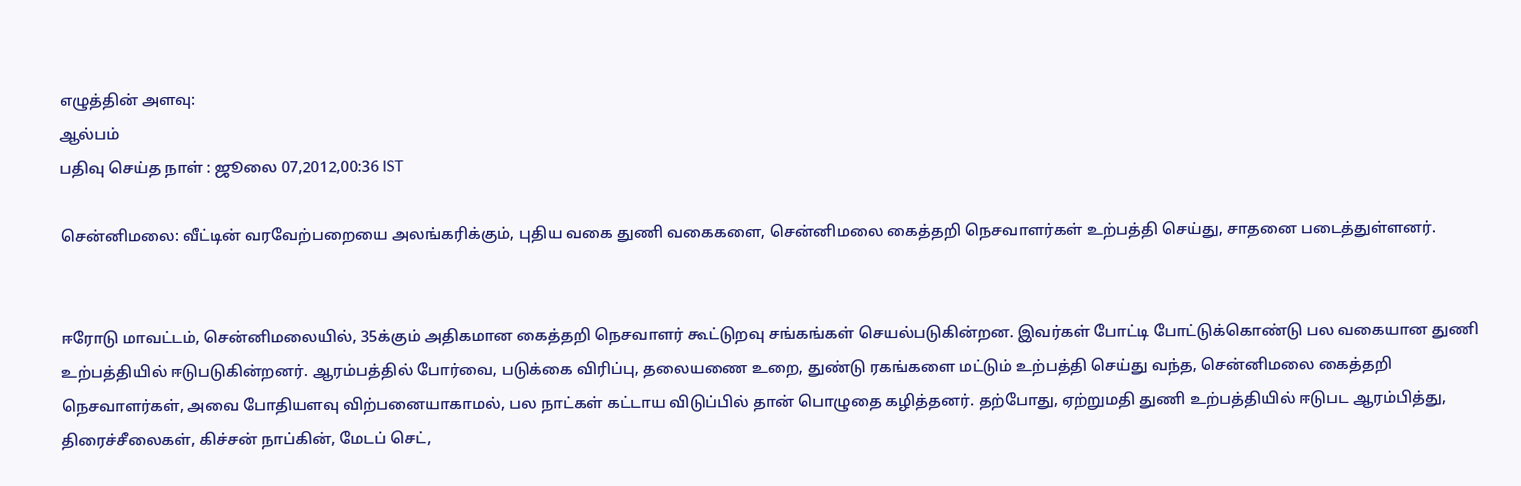எழுத்தின் அளவு:
ஆல்பம்
பதிவு செய்த நாள் : ஜூலை 07,2012,00:36 IST

சென்னிமலை: வீட்டின் வரவேற்பறையை அலங்கரிக்கும், புதிய வகை துணி வகைகளை, சென்னிமலை கைத்தறி நெசவாளர்கள் உற்பத்தி செய்து, சாதனை படைத்துள்ளனர்.


ஈரோடு மாவட்டம், சென்னிமலையில், 35க்கும் அதிகமான கைத்தறி நெசவாளர் கூட்டுறவு சங்கங்கள் செயல்படுகின்றன. இவர்கள் போட்டி போட்டுக்கொண்டு பல வகையான துணி உற்பத்தியில் ஈடுபடுகின்றனர். ஆரம்பத்தில் போர்வை, படுக்கை விரிப்பு, தலையணை உறை, துண்டு ரகங்களை மட்டும் உற்பத்தி செய்து வந்த, சென்னிமலை கைத்தறி நெசவாளர்கள், அவை போதியளவு விற்பனையாகாமல், பல நாட்கள் கட்டாய விடுப்பில் தான் பொழுதை கழித்தனர். தற்போது, ஏற்றுமதி துணி உற்பத்தியில் ஈடுபட ஆரம்பித்து, திரைச்சீலைகள், கிச்சன் நாப்கின், மேடப் செட்,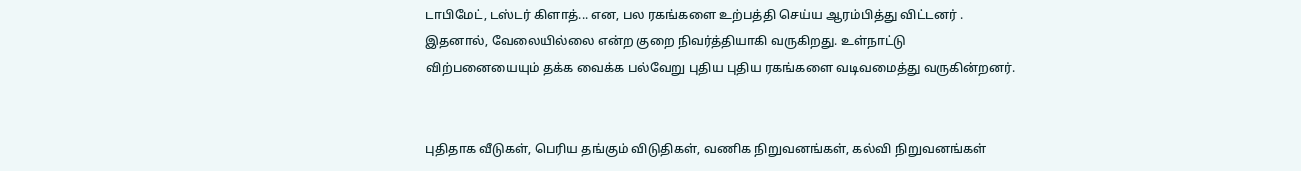டாபிமேட், டஸ்டர் கிளாத்... என, பல ரகங்களை உற்பத்தி செய்ய ஆரம்பித்து விட்டனர் . இதனால், வேலையில்லை என்ற குறை நிவர்த்தியாகி வருகிறது. உள்நாட்டு விற்பனையையும் தக்க வைக்க பல்வேறு புதிய புதிய ரகங்களை வடிவமைத்து வருகின்றனர்.


புதிதாக வீடுகள், பெரிய தங்கும் விடுதிகள், வணிக நிறுவனங்கள், கல்வி நிறுவனங்கள்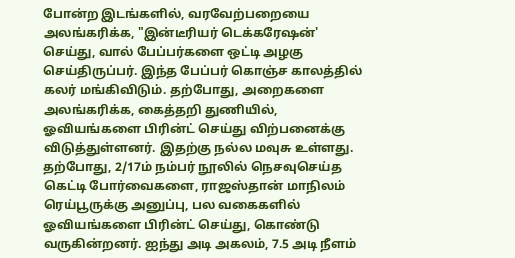போன்ற இடங்களில், வரவேற்பறையை அலங்கரிக்க, "இன்டீரியர் டெக்கரேஷன்' செய்து, வால் பேப்பர்களை ஒட்டி அழகு செய்திருப்பர். இந்த பேப்பர் கொஞ்ச காலத்தில் கலர் மங்கிவிடும். தற்போது, அறைகளை அலங்கரிக்க, கைத்தறி துணியில், ஓவியங்களை பிரின்ட் செய்து விற்பனைக்கு விடுத்துள்ளனர். இதற்கு நல்ல மவுசு உள்ளது. தற்போது, 2/17ம் நம்பர் நூலில் நெசவுசெய்த கெட்டி போர்வைகளை, ராஜஸ்தான் மாநிலம் ரெய்பூருக்கு அனுப்பு, பல வகைகளில் ஓவியங்களை பிரின்ட் செய்து, கொண்டு வருகின்றனர். ஐந்து அடி அகலம், 7.5 அடி நீளம்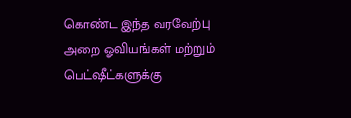கொண்ட இந்த வரவேற்பு அறை ஓவியங்கள் மற்றும் பெட்ஷீட்களுக்கு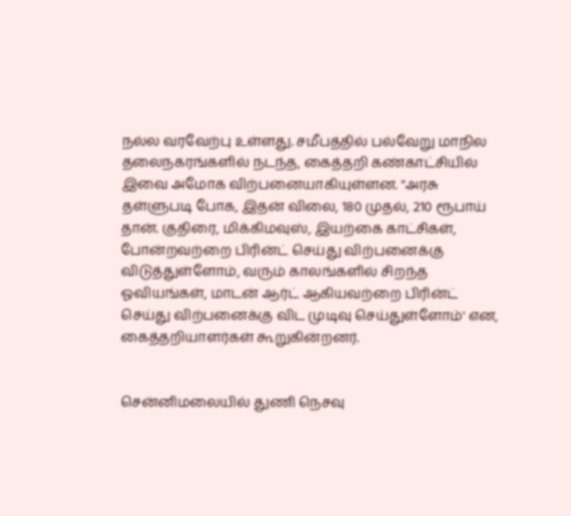நல்ல வரவேற்பு உள்ளது. சமீபத்தில் பல்வேறு மாநில தலைநகரங்களில் நடந்த, கைத்தறி கண்காட்சியில் இவை அமோக விற்பனையாகியுள்ளன. "அரசு தள்ளுபடி போக, இதன் விலை, 180 முதல், 210 ரூபாய் தான். குதிரை, மிக்கிமவுஸ், இயற்கை காட்சிகள், போன்றவற்றை பிரின்ட் செய்து விற்பனைக்கு விடுத்துள்ளோம், வரும் காலங்களில் சிறந்த ஓவியங்கள், மாடன் ஆர்ட் ஆகியவற்றை பிரின்ட் செய்து விற்பனைக்கு விட முடிவு செய்துள்ளோம்' என, கைத்தறியாளர்கள் கூறுகின்றனர்.


சென்னிமலையில் துணி நெசவு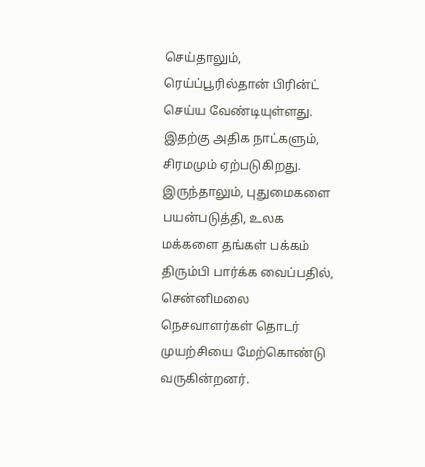செய்தாலும், ரெய்ப்பூரில்தான் பிரின்ட் செய்ய வேண்டியுள்ளது. இதற்கு அதிக நாட்களும், சிரமமும் ஏற்படுகிறது. இருந்தாலும், புதுமைகளை பயன்படுத்தி, உலக மக்களை தங்கள் பக்கம் திரும்பி பார்க்க வைப்பதில், சென்னிமலை நெசவாளர்கள் தொடர் முயற்சியை மேற்கொண்டு வருகின்றனர்.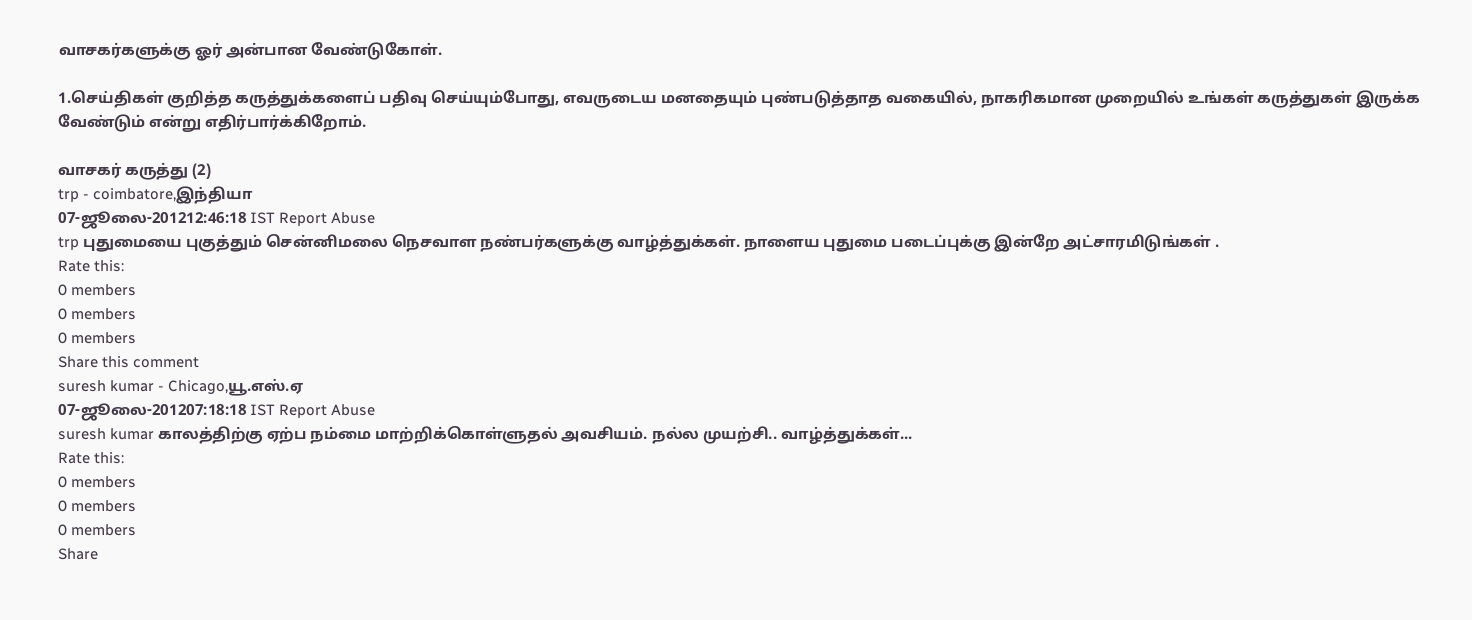வாசகர்களுக்கு ஓர் அன்பான வேண்டுகோள்.

1.செய்திகள் குறித்த கருத்துக்களைப் பதிவு செய்யும்போது, எவருடைய மனதையும் புண்படுத்தாத வகையில், நாகரிகமான முறையில் உங்கள் கருத்துகள் இருக்க வேண்டும் என்று எதிர்பார்க்கிறோம்.

வாசகர் கருத்து (2)
trp - coimbatore,இந்தியா
07-ஜூலை-201212:46:18 IST Report Abuse
trp புதுமையை புகுத்தும் சென்னிமலை நெசவாள நண்பர்களுக்கு வாழ்த்துக்கள். நாளைய புதுமை படைப்புக்கு இன்றே அட்சாரமிடுங்கள் .
Rate this:
0 members
0 members
0 members
Share this comment
suresh kumar - Chicago,யூ.எஸ்.ஏ
07-ஜூலை-201207:18:18 IST Report Abuse
suresh kumar காலத்திற்கு ஏற்ப நம்மை மாற்றிக்கொள்ளுதல் அவசியம். நல்ல முயற்சி.. வாழ்த்துக்கள்...
Rate this:
0 members
0 members
0 members
Share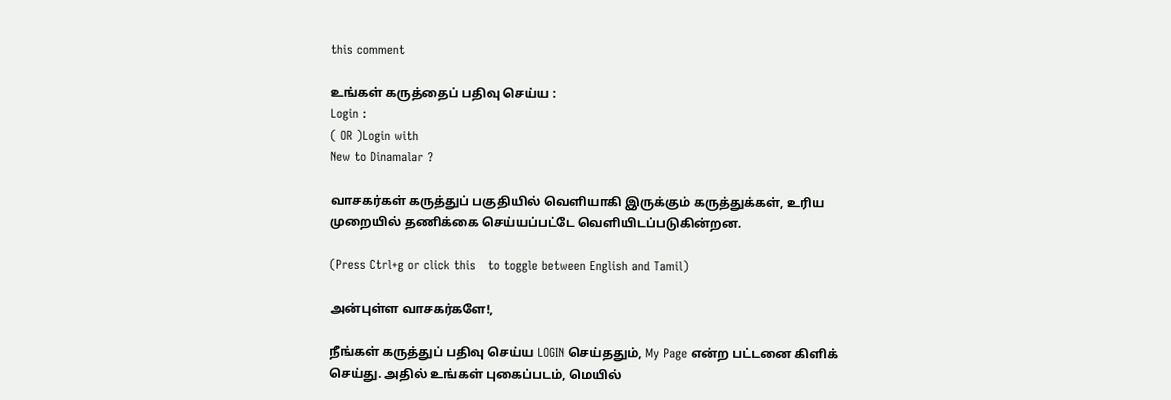this comment

உங்கள் கருத்தைப் பதிவு செய்ய :
Login :
( OR )Login with
New to Dinamalar ?

வாசகர்கள் கருத்துப் பகுதியில் வெளியாகி இருக்கும் கருத்துக்கள், உரிய முறையில் தணிக்கை செய்யப்பட்டே வெளியி‌டப்படுகின்றன.

(Press Ctrl+g or click this   to toggle between English and Tamil)

அன்புள்ள வாசகர்களே!,

நீங்கள் கருத்துப் பதிவு செய்ய LOGIN செய்ததும், My Page என்ற பட்டனை கிளிக் செய்து. அதில் உங்கள் புகைப்படம், மெயில்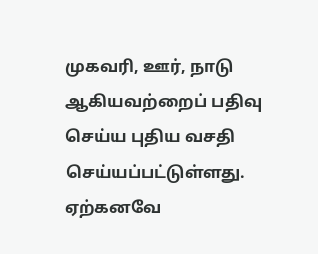முகவரி, ஊர், நாடு ஆகியவற்றைப் பதிவு செய்ய புதிய வசதி செய்யப்பட்டுள்ளது. ஏற்கனவே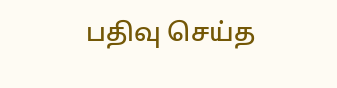பதிவு செய்த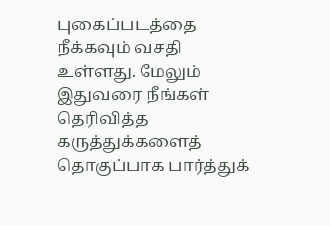புகைப்படத்தை நீக்கவும் வசதி உள்ளது. மேலும் இதுவரை நீங்கள் தெரிவித்த கருத்துக்களைத் தொகுப்பாக பார்த்துக்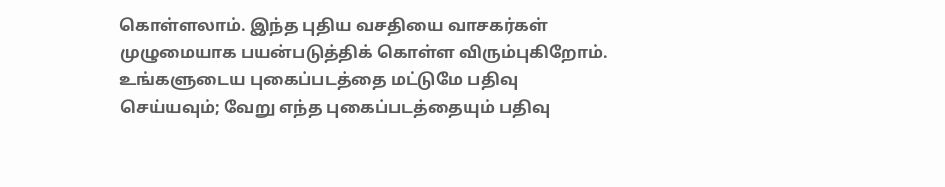கொள்ளலாம். இந்த புதிய வசதியை வாசகர்கள் முழுமையாக பயன்படுத்திக் கொள்ள விரும்புகிறோம். உங்களுடைய புகைப்படத்தை மட்டுமே பதிவு செய்யவும்; வேறு எந்த புகைப்படத்தையும் பதிவு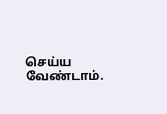செய்ய வேண்டாம்.